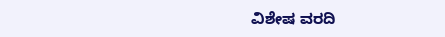ವಿಶೇಷ ವರದಿ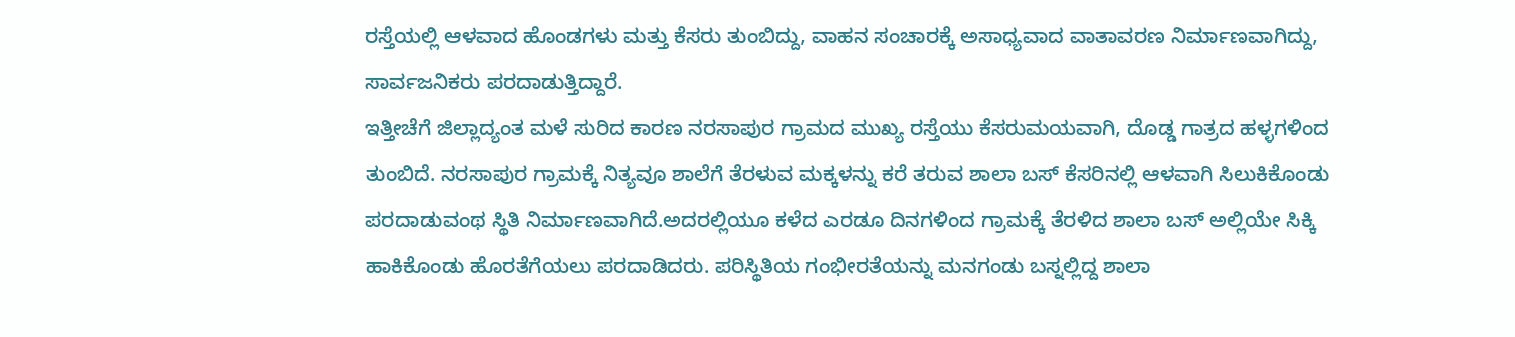ರಸ್ತೆಯಲ್ಲಿ ಆಳವಾದ ಹೊಂಡಗಳು ಮತ್ತು ಕೆಸರು ತುಂಬಿದ್ದು, ವಾಹನ ಸಂಚಾರಕ್ಕೆ ಅಸಾಧ್ಯವಾದ ವಾತಾವರಣ ನಿರ್ಮಾಣವಾಗಿದ್ದು, ಸಾರ್ವಜನಿಕರು ಪರದಾಡುತ್ತಿದ್ದಾರೆ.
ಇತ್ತೀಚೆಗೆ ಜಿಲ್ಲಾದ್ಯಂತ ಮಳೆ ಸುರಿದ ಕಾರಣ ನರಸಾಪುರ ಗ್ರಾಮದ ಮುಖ್ಯ ರಸ್ತೆಯು ಕೆಸರುಮಯವಾಗಿ, ದೊಡ್ಡ ಗಾತ್ರದ ಹಳ್ಳಗಳಿಂದ ತುಂಬಿದೆ. ನರಸಾಪುರ ಗ್ರಾಮಕ್ಕೆ ನಿತ್ಯವೂ ಶಾಲೆಗೆ ತೆರಳುವ ಮಕ್ಕಳನ್ನು ಕರೆ ತರುವ ಶಾಲಾ ಬಸ್ ಕೆಸರಿನಲ್ಲಿ ಆಳವಾಗಿ ಸಿಲುಕಿಕೊಂಡು ಪರದಾಡುವಂಥ ಸ್ಥಿತಿ ನಿರ್ಮಾಣವಾಗಿದೆ.ಅದರಲ್ಲಿಯೂ ಕಳೆದ ಎರಡೂ ದಿನಗಳಿಂದ ಗ್ರಾಮಕ್ಕೆ ತೆರಳಿದ ಶಾಲಾ ಬಸ್ ಅಲ್ಲಿಯೇ ಸಿಕ್ಕಿ ಹಾಕಿಕೊಂಡು ಹೊರತೆಗೆಯಲು ಪರದಾಡಿದರು. ಪರಿಸ್ಥಿತಿಯ ಗಂಭೀರತೆಯನ್ನು ಮನಗಂಡು ಬಸ್ನಲ್ಲಿದ್ದ ಶಾಲಾ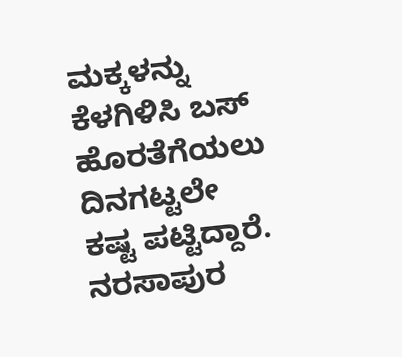ಮಕ್ಕಳನ್ನು ಕೆಳಗಿಳಿಸಿ ಬಸ್ ಹೊರತೆಗೆಯಲು ದಿನಗಟ್ಟಲೇ ಕಷ್ಟ ಪಟ್ಟಿದ್ದಾರೆ.
ನರಸಾಪುರ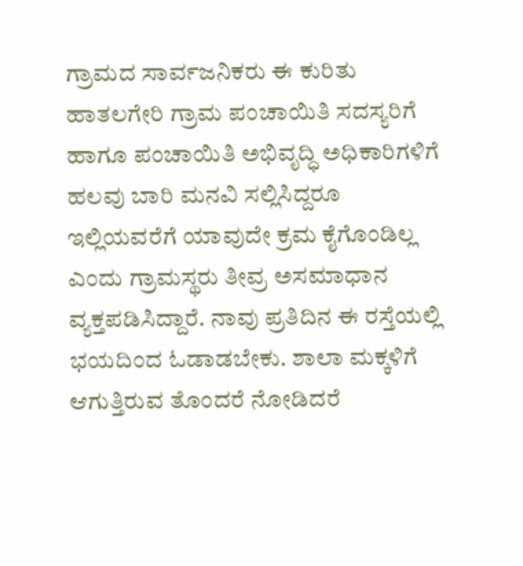ಗ್ರಾಮದ ಸಾರ್ವಜನಿಕರು ಈ ಕುರಿತು ಹಾತಲಗೇರಿ ಗ್ರಾಮ ಪಂಚಾಯಿತಿ ಸದಸ್ಯರಿಗೆ ಹಾಗೂ ಪಂಚಾಯಿತಿ ಅಭಿವೃದ್ಧಿ ಅಧಿಕಾರಿಗಳಿಗೆ ಹಲವು ಬಾರಿ ಮನವಿ ಸಲ್ಲಿಸಿದ್ದರೂ ಇಲ್ಲಿಯವರೆಗೆ ಯಾವುದೇ ಕ್ರಮ ಕೈಗೊಂಡಿಲ್ಲ ಎಂದು ಗ್ರಾಮಸ್ಥರು ತೀವ್ರ ಅಸಮಾಧಾನ ವ್ಯಕ್ತಪಡಿಸಿದ್ದಾರೆ. ನಾವು ಪ್ರತಿದಿನ ಈ ರಸ್ತೆಯಲ್ಲಿ ಭಯದಿಂದ ಓಡಾಡಬೇಕು. ಶಾಲಾ ಮಕ್ಕಳಿಗೆ ಆಗುತ್ತಿರುವ ತೊಂದರೆ ನೋಡಿದರೆ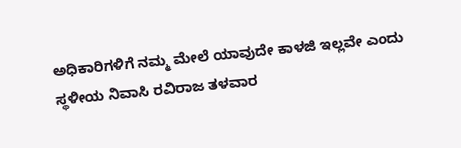ಅಧಿಕಾರಿಗಳಿಗೆ ನಮ್ಮ ಮೇಲೆ ಯಾವುದೇ ಕಾಳಜಿ ಇಲ್ಲವೇ ಎಂದು ಸ್ಥಳೀಯ ನಿವಾಸಿ ರವಿರಾಜ ತಳವಾರ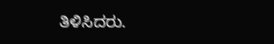ತಿಳಿಸಿದರು.